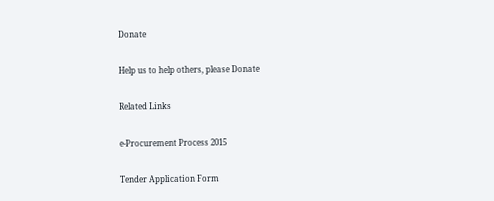Donate

Help us to help others, please Donate

Related Links

e-Procurement Process 2015

Tender Application Form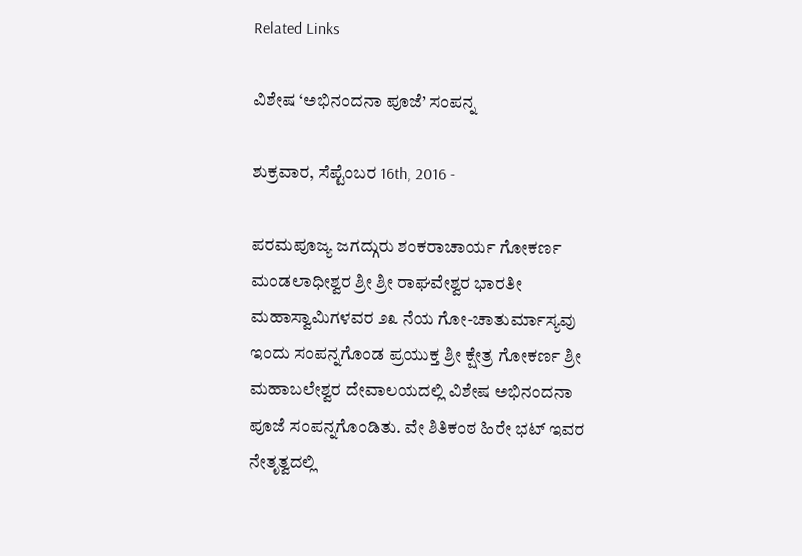Related Links

ವಿಶೇಷ ‘ಅಭಿನಂದನಾ ಪೂಜೆ’ ಸಂಪನ್ನ

ಶುಕ್ರವಾರ, ಸೆಪ್ಟೆಂಬರ 16th, 2016 -

ಪರಮಪೂಜ್ಯ ಜಗದ್ಗುರು ಶಂಕರಾಚಾರ್ಯ ಗೋಕರ್ಣ ಮಂಡಲಾಧೀಶ್ವರ ಶ್ರೀ ಶ್ರೀ ರಾಘವೇಶ್ವರ ಭಾರತೀ ಮಹಾಸ್ವಾಮಿಗಳವರ ೨೩ ನೆಯ ಗೋ-ಚಾತುರ್ಮಾಸ್ಯವು ಇಂದು ಸಂಪನ್ನಗೊಂಡ ಪ್ರಯುಕ್ತ ಶ್ರೀ ಕ್ಷೇತ್ರ ಗೋಕರ್ಣ ಶ್ರೀ ಮಹಾಬಲೇಶ್ವರ ದೇವಾಲಯದಲ್ಲಿ ವಿಶೇಷ ಅಭಿನಂದನಾ ಪೂಜೆ ಸಂಪನ್ನಗೊಂಡಿತು. ವೇ ಶಿತಿಕಂಠ ಹಿರೇ ಭಟ್ ಇವರ ನೇತೃತ್ವದಲ್ಲಿ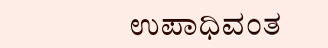ಉಪಾಧಿವಂತ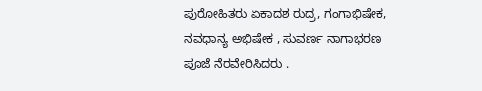ಪುರೋಹಿತರು ಏಕಾದಶ ರುದ್ರ, ಗಂಗಾಭಿಷೇಕ, ನವಧಾನ್ಯ ಅಭಿಷೇಕ , ಸುವರ್ಣ ನಾಗಾಭರಣ ಪೂಜೆ ನೆರವೇರಿಸಿದರು .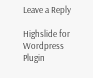Leave a Reply

Highslide for Wordpress Plugin